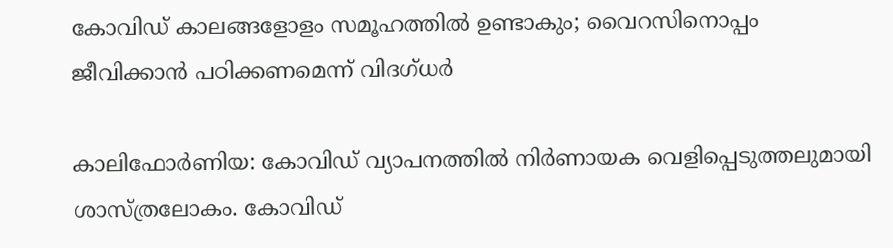കോവിഡ് കാലങ്ങളോളം സമൂഹത്തിൽ ഉണ്ടാകും; വൈറസിനൊപ്പം ജീവിക്കാൻ പഠിക്കണമെന്ന് വിദഗ്ധർ

കാലിഫോർണിയ: കോവിഡ് വ്യാപനത്തിൽ നിർണായക വെളിപ്പെടുത്തലുമായി ശാസ്ത്രലോകം. കോവിഡ്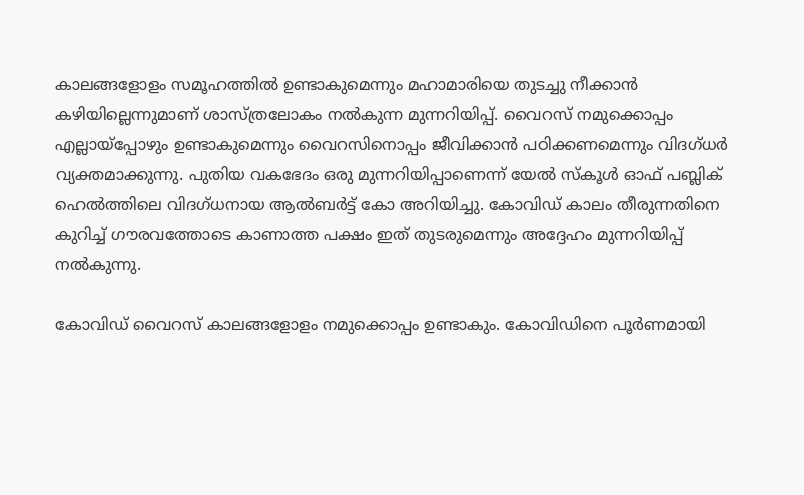കാലങ്ങളോളം സമൂഹത്തിൽ ഉണ്ടാകുമെന്നും മഹാമാരിയെ തുടച്ചു നീക്കാൻ കഴിയില്ലെന്നുമാണ് ശാസ്ത്രലോകം നൽകുന്ന മുന്നറിയിപ്പ്. വൈറസ് നമുക്കൊപ്പം എല്ലായ്‌പ്പോഴും ഉണ്ടാകുമെന്നും വൈറസിനൊപ്പം ജീവിക്കാൻ പഠിക്കണമെന്നും വിദഗ്ധർ വ്യക്തമാക്കുന്നു. പുതിയ വകഭേദം ഒരു മുന്നറിയിപ്പാണെന്ന് യേൽ സ്‌കൂൾ ഓഫ് പബ്ലിക് ഹെൽത്തിലെ വിദഗ്ധനായ ആൽബർട്ട് കോ അറിയിച്ചു. കോവിഡ് കാലം തീരുന്നതിനെ കുറിച്ച് ഗൗരവത്തോടെ കാണാത്ത പക്ഷം ഇത് തുടരുമെന്നും അദ്ദേഹം മുന്നറിയിപ്പ് നൽകുന്നു.

കോവിഡ് വൈറസ് കാലങ്ങളോളം നമുക്കൊപ്പം ഉണ്ടാകും. കോവിഡിനെ പൂർണമായി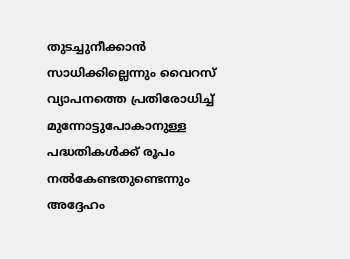തുടച്ചുനീക്കാൻ സാധിക്കില്ലെന്നും വൈറസ് വ്യാപനത്തെ പ്രതിരോധിച്ച് മുന്നോട്ടുപോകാനുള്ള പദ്ധതികൾക്ക് രൂപം നൽകേണ്ടതുണ്ടെന്നും അദ്ദേഹം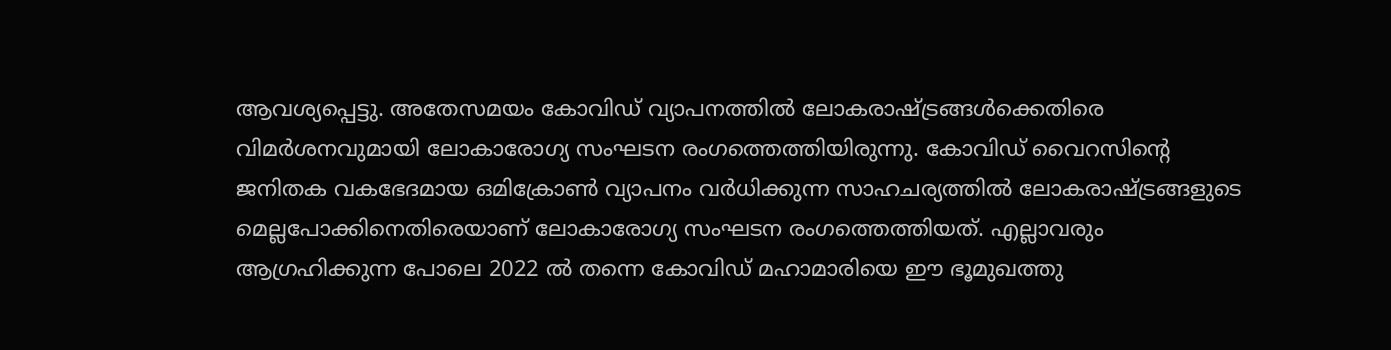ആവശ്യപ്പെട്ടു. അതേസമയം കോവിഡ് വ്യാപനത്തിൽ ലോകരാഷ്ട്രങ്ങൾക്കെതിരെ വിമർശനവുമായി ലോകാരോഗ്യ സംഘടന രംഗത്തെത്തിയിരുന്നു. കോവിഡ് വൈറസിന്റെ ജനിതക വകഭേദമായ ഒമിക്രോൺ വ്യാപനം വർധിക്കുന്ന സാഹചര്യത്തിൽ ലോകരാഷ്ട്രങ്ങളുടെ മെല്ലപോക്കിനെതിരെയാണ് ലോകാരോഗ്യ സംഘടന രംഗത്തെത്തിയത്. എല്ലാവരും ആഗ്രഹിക്കുന്ന പോലെ 2022 ൽ തന്നെ കോവിഡ് മഹാമാരിയെ ഈ ഭൂമുഖത്തു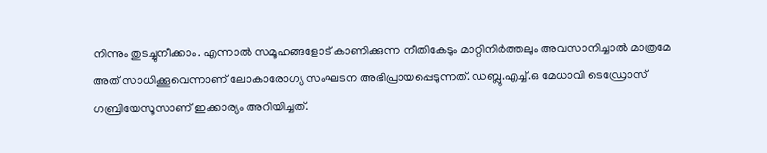നിന്നും തുടച്ചുനീക്കാം. എന്നാൽ സമൂഹങ്ങളോട് കാണിക്കുന്ന നീതികേടും മാറ്റിനിർത്തലും അവസാനിച്ചാൽ മാത്രമേ അത് സാധിക്കൂവെന്നാണ് ലോകാരോഗ്യ സംഘടന അഭിപ്രായപ്പെടുന്നത്. ഡബ്ലു.എച്ച്.ഒ മേധാവി ടെഡ്രോസ് ഗബ്രിയേസൂസാണ് ഇക്കാര്യം അറിയിച്ചത്.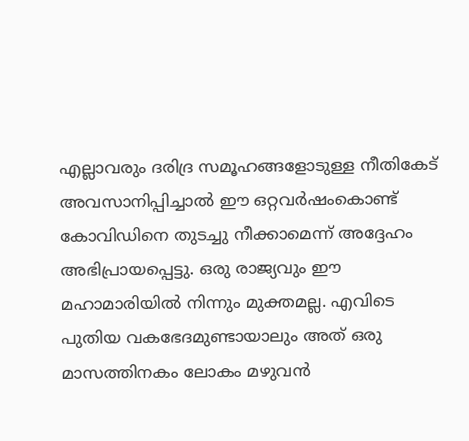എല്ലാവരും ദരിദ്ര സമൂഹങ്ങളോടുള്ള നീതികേട് അവസാനിപ്പിച്ചാൽ ഈ ഒറ്റവർഷംകൊണ്ട് കോവിഡിനെ തുടച്ചു നീക്കാമെന്ന് അദ്ദേഹം അഭിപ്രായപ്പെട്ടു. ഒരു രാജ്യവും ഈ മഹാമാരിയിൽ നിന്നും മുക്തമല്ല. എവിടെ പുതിയ വകഭേദമുണ്ടായാലും അത് ഒരു മാസത്തിനകം ലോകം മഴുവൻ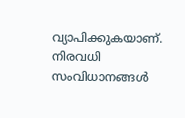വ്യാപിക്കുകയാണ്. നിരവധി സംവിധാനങ്ങൾ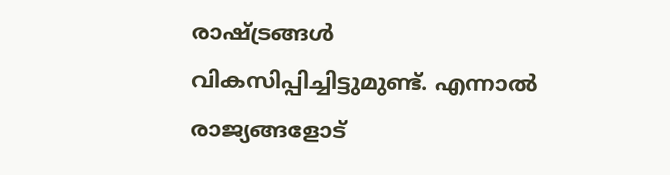രാഷ്ട്രങ്ങൾ വികസിപ്പിച്ചിട്ടുമുണ്ട്. എന്നാൽ രാജ്യങ്ങളോട്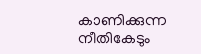കാണിക്കുന്ന നീതികേടും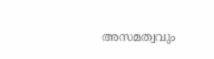അസമത്വവും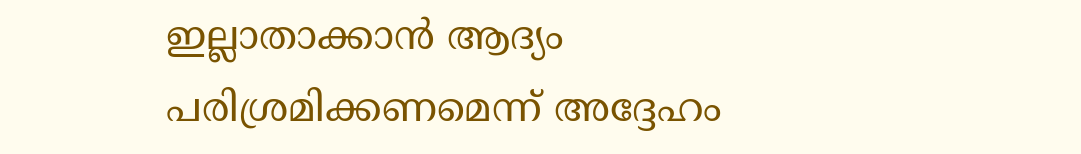ഇല്ലാതാക്കാൻ ആദ്യം പരിശ്രമിക്കണമെന്ന് അദ്ദേഹം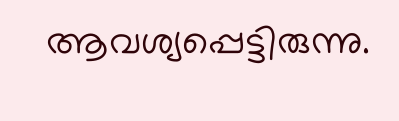ആവശ്യപ്പെട്ടിരുന്നു.